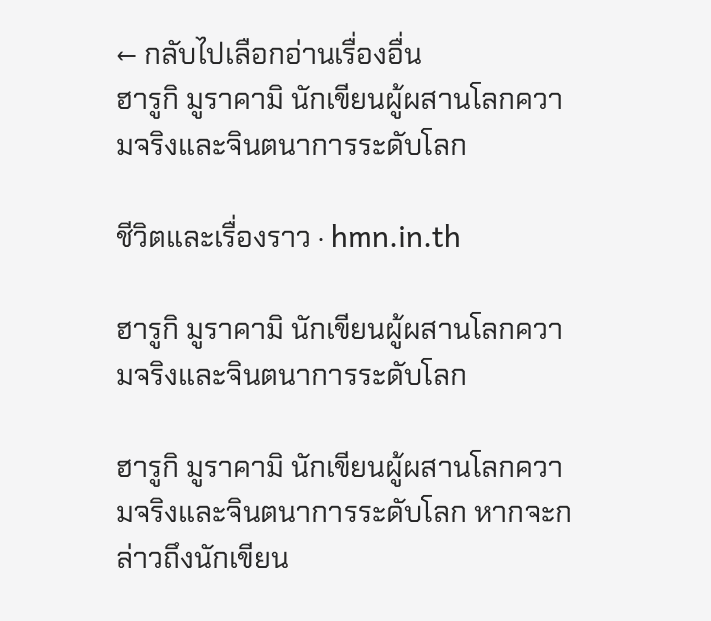← กลับไปเลือกอ่านเรื่องอื่น
ฮารูกิ มูราคามิ นักเขียนผู้ผสานโลกความจริงและจินตนาการระดับโลก

ชีวิตและเรื่องราว · hmn.in.th

ฮารูกิ มูราคามิ นักเขียนผู้ผสานโลกความจริงและจินตนาการระดับโลก

ฮารูกิ มูราคามิ นักเขียนผู้ผสานโลกความจริงและจินตนาการระดับโลก หากจะกล่าวถึงนักเขียน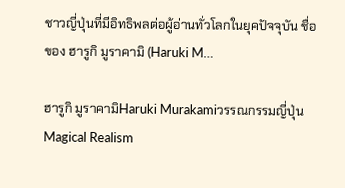ชาวญี่ปุ่นที่มีอิทธิพลต่อผู้อ่านทั่วโลกในยุคปัจจุบัน ชื่อของ ฮารูกิ มูราคามิ (Haruki M…

ฮารูกิ มูราคามิHaruki Murakamiวรรณกรรมญี่ปุ่นMagical Realism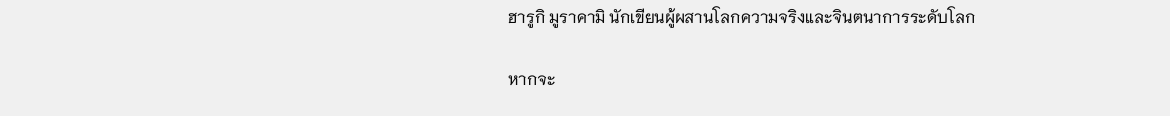ฮารูกิ มูราคามิ นักเขียนผู้ผสานโลกความจริงและจินตนาการระดับโลก

หากจะ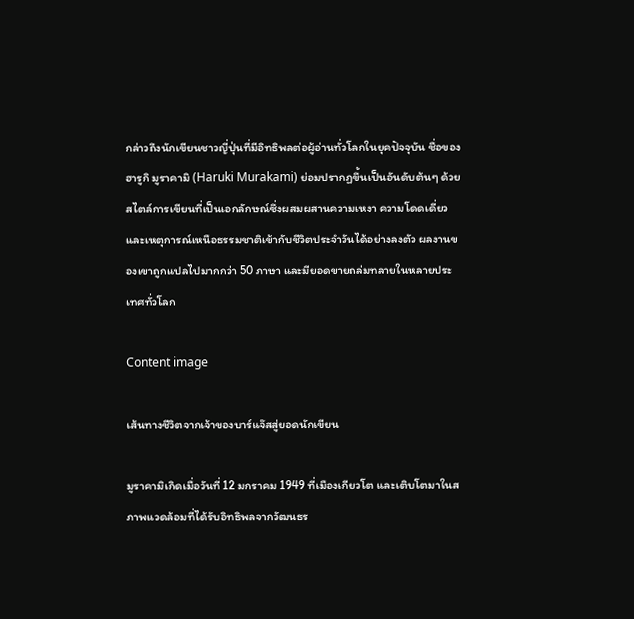กล่าวถึงนักเขียนชาวญี่ปุ่นที่มีอิทธิพลต่อผู้อ่านทั่วโลกในยุคปัจจุบัน ชื่อของ ฮารูกิ มูราคามิ (Haruki Murakami) ย่อมปรากฏขึ้นเป็นอันดับต้นๆ ด้วยสไตล์การเขียนที่เป็นเอกลักษณ์ซึ่งผสมผสานความเหงา ความโดดเดี่ยว และเหตุการณ์เหนือธรรมชาติเข้ากับชีวิตประจำวันได้อย่างลงตัว ผลงานของเขาถูกแปลไปมากกว่า 50 ภาษา และมียอดขายถล่มทลายในหลายประเทศทั่วโลก

Content image

เส้นทางชีวิตจากเจ้าของบาร์แจ๊สสู่ยอดนักเขียน

มูราคามิเกิดเมื่อวันที่ 12 มกราคม 1949 ที่เมืองเกียวโต และเติบโตมาในสภาพแวดล้อมที่ได้รับอิทธิพลจากวัฒนธร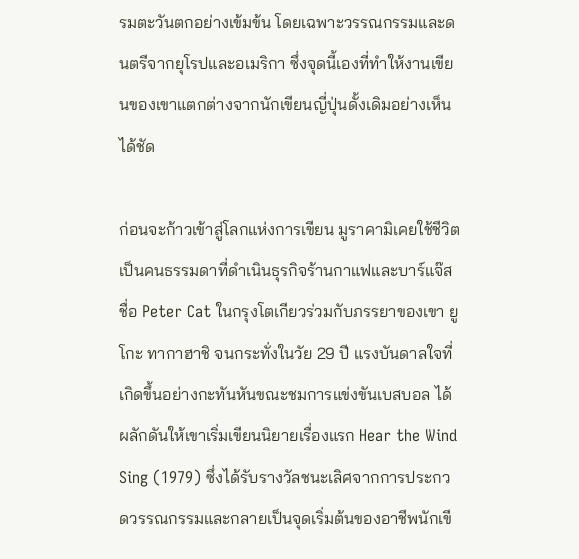รมตะวันตกอย่างเข้มข้น โดยเฉพาะวรรณกรรมและดนตรีจากยุโรปและอเมริกา ซึ่งจุดนี้เองที่ทำให้งานเขียนของเขาแตกต่างจากนักเขียนญี่ปุ่นดั้งเดิมอย่างเห็นได้ชัด

ก่อนจะก้าวเข้าสู่โลกแห่งการเขียน มูราคามิเคยใช้ชีวิตเป็นคนธรรมดาที่ดำเนินธุรกิจร้านกาแฟและบาร์แจ๊สชื่อ Peter Cat ในกรุงโตเกียวร่วมกับภรรยาของเขา ยูโกะ ทากาฮาชิ จนกระทั่งในวัย 29 ปี แรงบันดาลใจที่เกิดขึ้นอย่างกะทันหันขณะชมการแข่งขันเบสบอล ได้ผลักดันให้เขาเริ่มเขียนนิยายเรื่องแรก Hear the Wind Sing (1979) ซึ่งได้รับรางวัลชนะเลิศจากการประกวดวรรณกรรมและกลายเป็นจุดเริ่มต้นของอาชีพนักเขี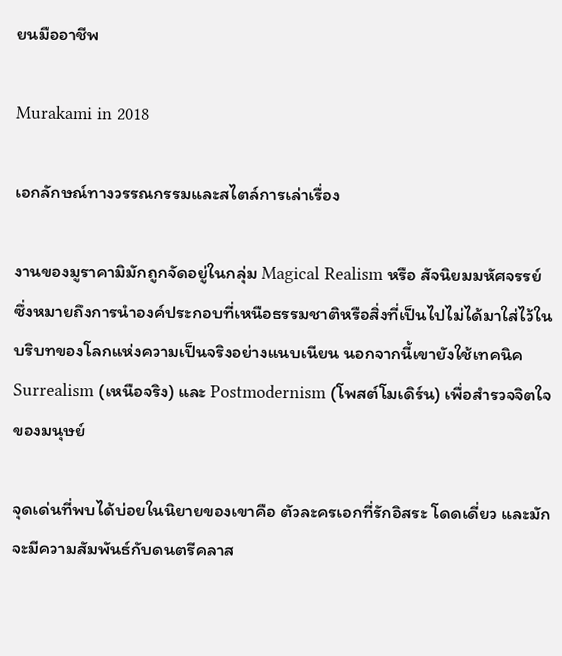ยนมืออาชีพ

Murakami in 2018

เอกลักษณ์ทางวรรณกรรมและสไตล์การเล่าเรื่อง

งานของมูราคามิมักถูกจัดอยู่ในกลุ่ม Magical Realism หรือ สัจนิยมมหัศจรรย์ ซึ่งหมายถึงการนำองค์ประกอบที่เหนือธรรมชาติหรือสิ่งที่เป็นไปไม่ได้มาใส่ไว้ในบริบทของโลกแห่งความเป็นจริงอย่างแนบเนียน นอกจากนี้เขายังใช้เทคนิค Surrealism (เหนือจริง) และ Postmodernism (โพสต์โมเดิร์น) เพื่อสำรวจจิตใจของมนุษย์

จุดเด่นที่พบได้บ่อยในนิยายของเขาคือ ตัวละครเอกที่รักอิสระ โดดเดี่ยว และมักจะมีความสัมพันธ์กับดนตรีคลาส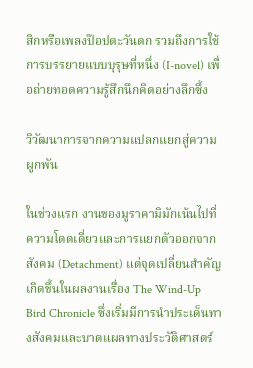สิกหรือเพลงป๊อปตะวันตก รวมถึงการใช้การบรรยายแบบบุรุษที่หนึ่ง (I-novel) เพื่อถ่ายทอดความรู้สึกนึกคิดอย่างลึกซึ้ง

วิวัฒนาการจากความแปลกแยกสู่ความผูกพัน

ในช่วงแรก งานของมูราคามิมักเน้นไปที่ความโดดเดี่ยวและการแยกตัวออกจากสังคม (Detachment) แต่จุดเปลี่ยนสำคัญเกิดขึ้นในผลงานเรื่อง The Wind-Up Bird Chronicle ซึ่งเริ่มมีการนำประเด็นทางสังคมและบาดแผลทางประวัติศาสตร์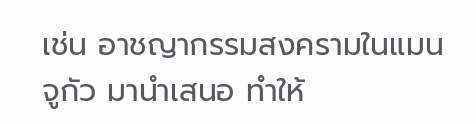เช่น อาชญากรรมสงครามในแมนจูกัว มานำเสนอ ทำให้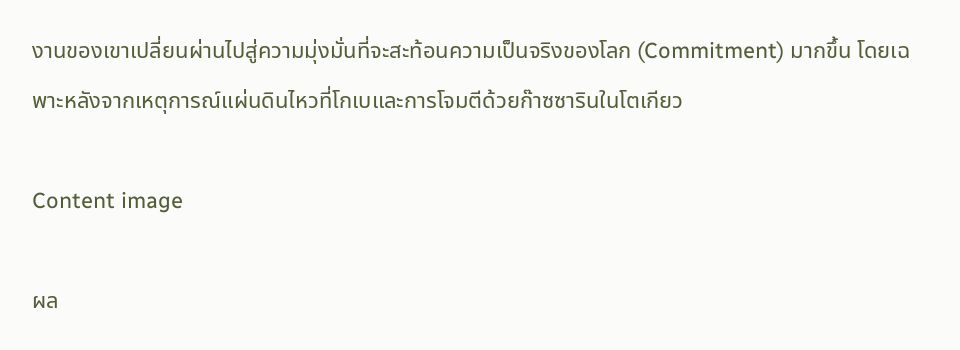งานของเขาเปลี่ยนผ่านไปสู่ความมุ่งมั่นที่จะสะท้อนความเป็นจริงของโลก (Commitment) มากขึ้น โดยเฉพาะหลังจากเหตุการณ์แผ่นดินไหวที่โกเบและการโจมตีด้วยก๊าซซารินในโตเกียว

Content image

ผล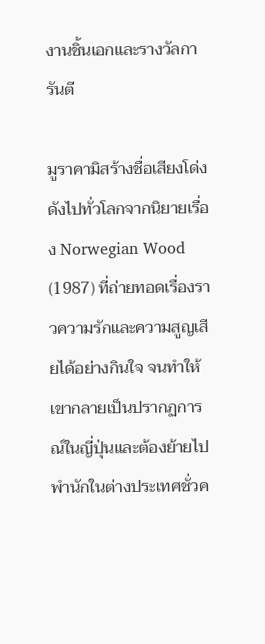งานชิ้นเอกและรางวัลการันตี

มูราคามิสร้างชื่อเสียงโด่งดังไปทั่วโลกจากนิยายเรื่อง Norwegian Wood (1987) ที่ถ่ายทอดเรื่องราวความรักและความสูญเสียได้อย่างกินใจ จนทำให้เขากลายเป็นปรากฏการณ์ในญี่ปุ่นและต้องย้ายไปพำนักในต่างประเทศชั่วค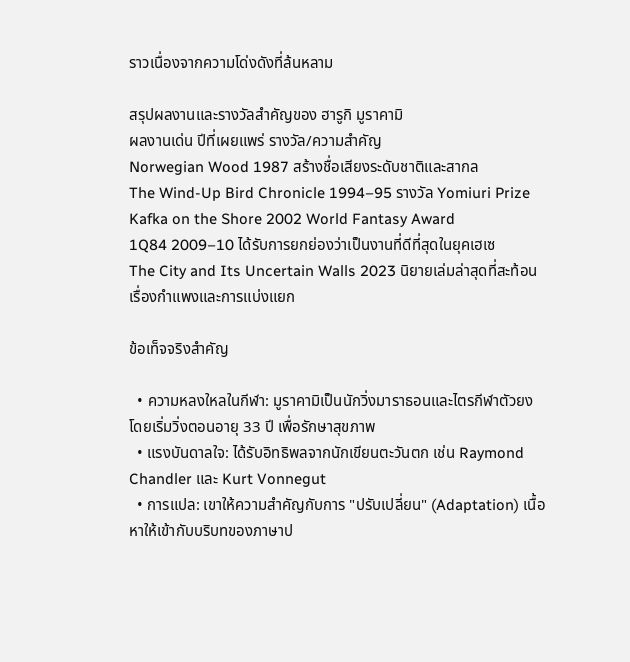ราวเนื่องจากความโด่งดังที่ล้นหลาม

สรุปผลงานและรางวัลสำคัญของ ฮารูกิ มูราคามิ
ผลงานเด่น ปีที่เผยแพร่ รางวัล/ความสำคัญ
Norwegian Wood 1987 สร้างชื่อเสียงระดับชาติและสากล
The Wind-Up Bird Chronicle 1994–95 รางวัล Yomiuri Prize
Kafka on the Shore 2002 World Fantasy Award
1Q84 2009–10 ได้รับการยกย่องว่าเป็นงานที่ดีที่สุดในยุคเฮเซ
The City and Its Uncertain Walls 2023 นิยายเล่มล่าสุดที่สะท้อนเรื่องกำแพงและการแบ่งแยก

ข้อเท็จจริงสำคัญ

  • ความหลงใหลในกีฬา: มูราคามิเป็นนักวิ่งมาราธอนและไตรกีฬาตัวยง โดยเริ่มวิ่งตอนอายุ 33 ปี เพื่อรักษาสุขภาพ
  • แรงบันดาลใจ: ได้รับอิทธิพลจากนักเขียนตะวันตก เช่น Raymond Chandler และ Kurt Vonnegut
  • การแปล: เขาให้ความสำคัญกับการ "ปรับเปลี่ยน" (Adaptation) เนื้อหาให้เข้ากับบริบทของภาษาป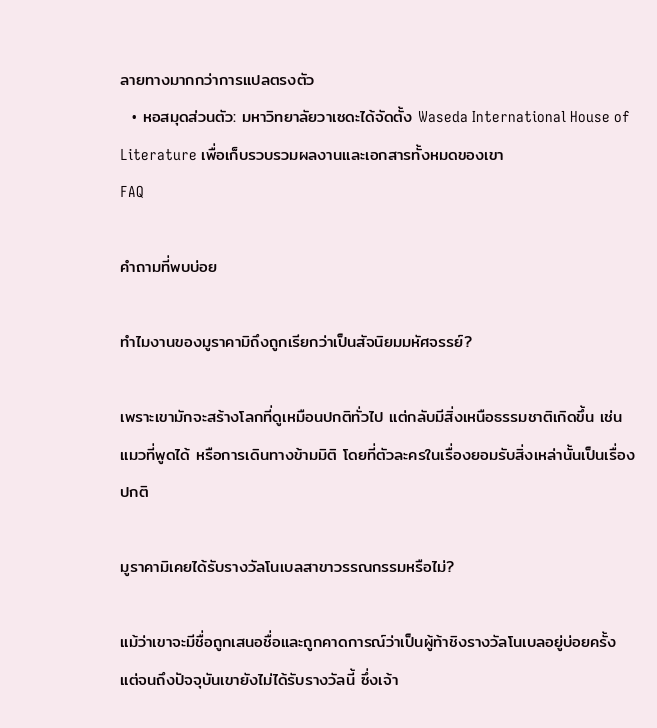ลายทางมากกว่าการแปลตรงตัว
  • หอสมุดส่วนตัว: มหาวิทยาลัยวาเซดะได้จัดตั้ง Waseda International House of Literature เพื่อเก็บรวบรวมผลงานและเอกสารทั้งหมดของเขา
FAQ

คำถามที่พบบ่อย

ทำไมงานของมูราคามิถึงถูกเรียกว่าเป็นสัจนิยมมหัศจรรย์?

เพราะเขามักจะสร้างโลกที่ดูเหมือนปกติทั่วไป แต่กลับมีสิ่งเหนือธรรมชาติเกิดขึ้น เช่น แมวที่พูดได้ หรือการเดินทางข้ามมิติ โดยที่ตัวละครในเรื่องยอมรับสิ่งเหล่านั้นเป็นเรื่องปกติ

มูราคามิเคยได้รับรางวัลโนเบลสาขาวรรณกรรมหรือไม่?

แม้ว่าเขาจะมีชื่อถูกเสนอชื่อและถูกคาดการณ์ว่าเป็นผู้ท้าชิงรางวัลโนเบลอยู่บ่อยครั้ง แต่จนถึงปัจจุบันเขายังไม่ได้รับรางวัลนี้ ซึ่งเจ้า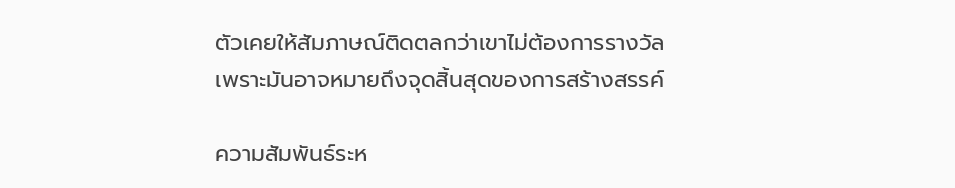ตัวเคยให้สัมภาษณ์ติดตลกว่าเขาไม่ต้องการรางวัลเพราะมันอาจหมายถึงจุดสิ้นสุดของการสร้างสรรค์

ความสัมพันธ์ระห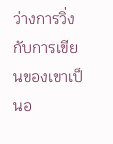ว่างการวิ่งกับการเขียนของเขาเป็นอ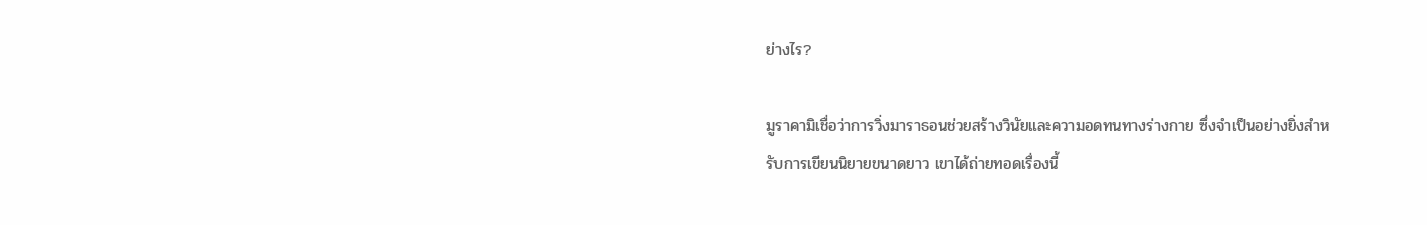ย่างไร?

มูราคามิเชื่อว่าการวิ่งมาราธอนช่วยสร้างวินัยและความอดทนทางร่างกาย ซึ่งจำเป็นอย่างยิ่งสำหรับการเขียนนิยายขนาดยาว เขาได้ถ่ายทอดเรื่องนี้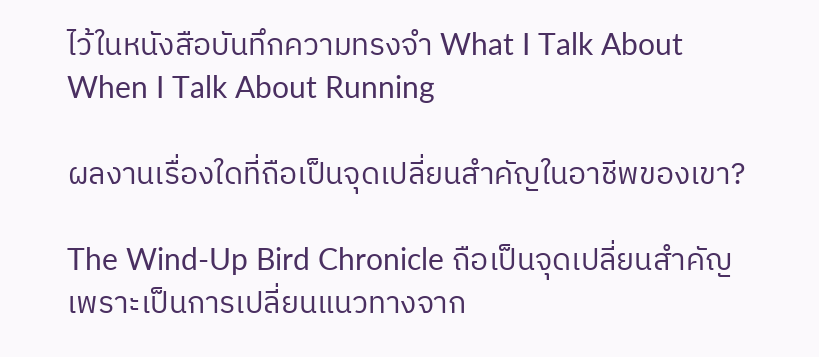ไว้ในหนังสือบันทึกความทรงจำ What I Talk About When I Talk About Running

ผลงานเรื่องใดที่ถือเป็นจุดเปลี่ยนสำคัญในอาชีพของเขา?

The Wind-Up Bird Chronicle ถือเป็นจุดเปลี่ยนสำคัญ เพราะเป็นการเปลี่ยนแนวทางจาก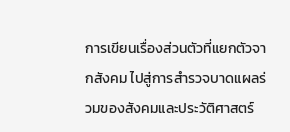การเขียนเรื่องส่วนตัวที่แยกตัวจากสังคม ไปสู่การสำรวจบาดแผลร่วมของสังคมและประวัติศาสตร์